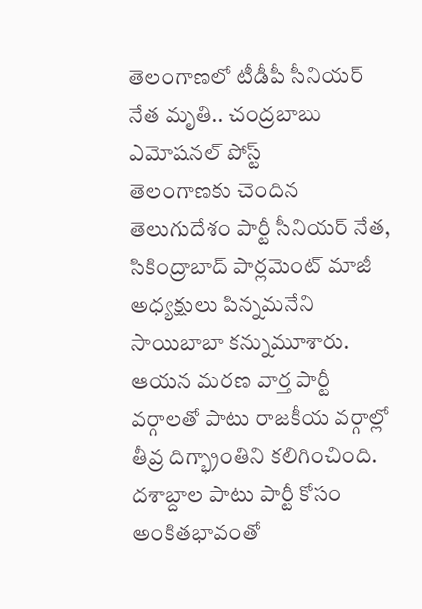తెలంగాణలో టీడీపీ సీనియర్ నేత మృతి.. చంద్రబాబు ఎమోషనల్ పోస్ట్
తెలంగాణకు చెందిన తెలుగుదేశం పార్టీ సీనియర్ నేత, సికింద్రాబాద్ పార్లమెంట్ మాజీ అధ్యక్షులు పిన్నమనేని సాయిబాబా కన్నుమూశారు. ఆయన మరణ వార్త పార్టీ వర్గాలతో పాటు రాజకీయ వర్గాల్లో తీవ్ర దిగ్భ్రాంతిని కలిగించింది. దశాబ్దాల పాటు పార్టీ కోసం అంకితభావంతో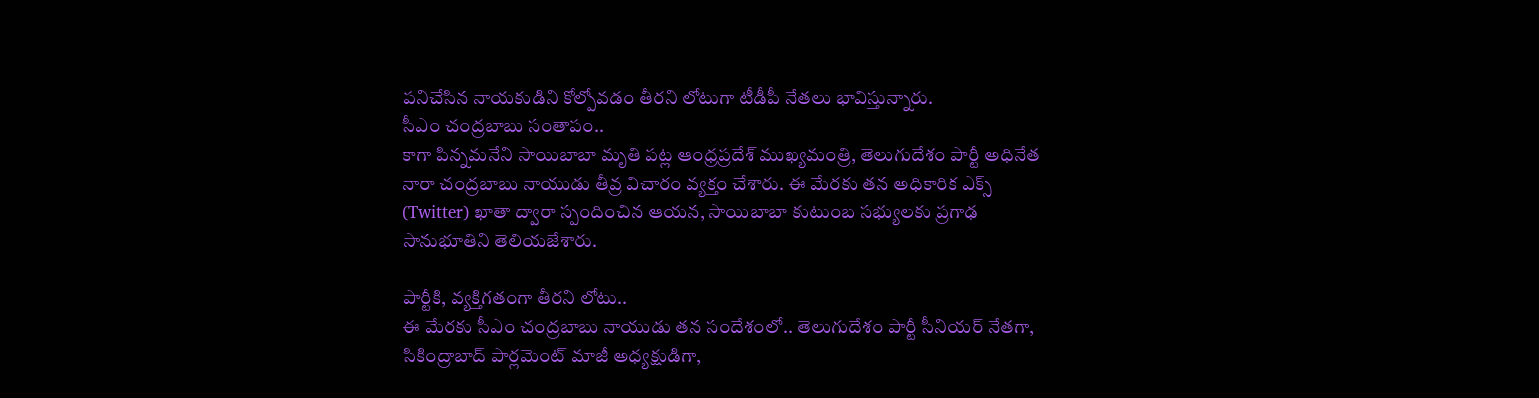పనిచేసిన నాయకుడిని కోల్పోవడం తీరని లోటుగా టీడీపీ నేతలు భావిస్తున్నారు.
సీఎం చంద్రబాబు సంతాపం..
కాగా పిన్నమనేని సాయిబాబా మృతి పట్ల ఆంధ్రప్రదేశ్ ముఖ్యమంత్రి, తెలుగుదేశం పార్టీ అధినేత నారా చంద్రబాబు నాయుడు తీవ్ర విచారం వ్యక్తం చేశారు. ఈ మేరకు తన అధికారిక ఎక్స్ (Twitter) ఖాతా ద్వారా స్పందించిన ఆయన, సాయిబాబా కుటుంబ సభ్యులకు ప్రగాఢ సానుభూతిని తెలియజేశారు.

పార్టీకి, వ్యక్తిగతంగా తీరని లోటు..
ఈ మేరకు సీఎం చంద్రబాబు నాయుడు తన సందేశంలో.. తెలుగుదేశం పార్టీ సీనియర్ నేతగా, సికింద్రాబాద్ పార్లమెంట్ మాజీ అధ్యక్షుడిగా,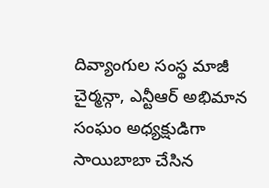దివ్యాంగుల సంస్థ మాజీ చైర్మన్గా, ఎన్టీఆర్ అభిమాన సంఘం అధ్యక్షుడిగా సాయిబాబా చేసిన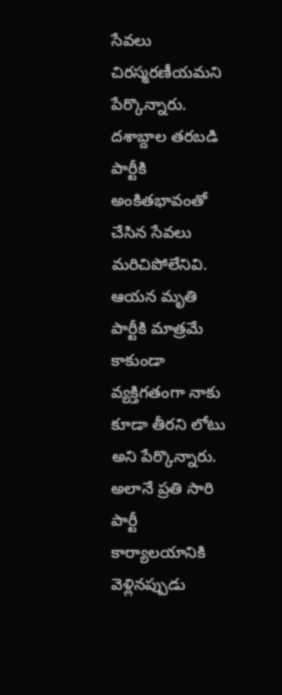సేవలు చిరస్మరణీయమని పేర్కొన్నారు. దశాబ్దాల తరబడి పార్టీకి అంకితభావంతో చేసిన సేవలు మరిచిపోలేనివి. ఆయన మృతి పార్టీకి మాత్రమే కాకుండా వ్యక్తిగతంగా నాకు కూడా తీరని లోటు అని పేర్కొన్నారు.
అలానే ప్రతి సారి పార్టీ కార్యాలయానికి వెళ్లినప్పుడు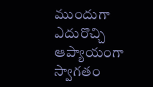ముందుగా ఎదురొచ్చి ఆప్యాయంగా స్వాగతం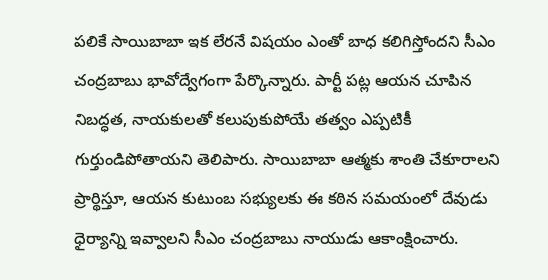పలికే సాయిబాబా ఇక లేరనే విషయం ఎంతో బాధ కలిగిస్తోందని సీఎం చంద్రబాబు భావోద్వేగంగా పేర్కొన్నారు. పార్టీ పట్ల ఆయన చూపిన నిబద్ధత, నాయకులతో కలుపుకుపోయే తత్వం ఎప్పటికీ గుర్తుండిపోతాయని తెలిపారు. సాయిబాబా ఆత్మకు శాంతి చేకూరాలని ప్రార్థిస్తూ, ఆయన కుటుంబ సభ్యులకు ఈ కఠిన సమయంలో దేవుడు ధైర్యాన్ని ఇవ్వాలని సీఎం చంద్రబాబు నాయుడు ఆకాంక్షించారు.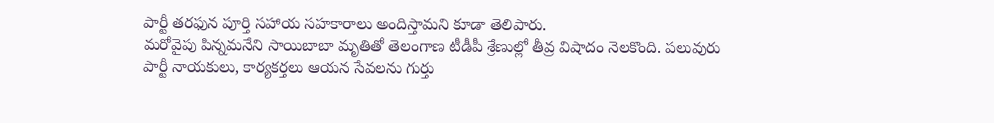పార్టీ తరఫున పూర్తి సహాయ సహకారాలు అందిస్తామని కూడా తెలిపారు.
మరోవైపు పిన్నమనేని సాయిబాబా మృతితో తెలంగాణ టీడీపీ శ్రేణుల్లో తీవ్ర విషాదం నెలకొంది. పలువురు పార్టీ నాయకులు, కార్యకర్తలు ఆయన సేవలను గుర్తు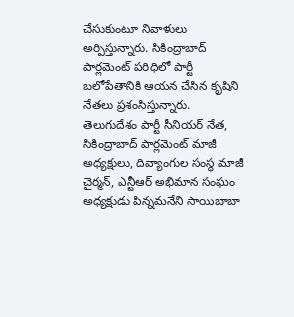చేసుకుంటూ నివాళులు అర్పిస్తున్నారు. సికింద్రాబాద్ పార్లమెంట్ పరిధిలో పార్టీ బలోపేతానికి ఆయన చేసిన కృషిని నేతలు ప్రశంసిస్తున్నారు.
తెలుగుదేశం పార్టీ సీనియర్ నేత, సికింద్రాబాద్ పార్లమెంట్ మాజీ అధ్యక్షులు, దివ్యాంగుల సంస్థ మాజీ చైర్మన్, ఎన్టీఆర్ అభిమాన సంఘం అధ్యక్షుడు పిన్నమనేని సాయిబాబా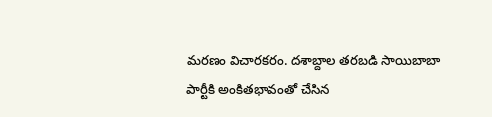మరణం విచారకరం. దశాబ్దాల తరబడి సాయిబాబా పార్టీకి అంకితభావంతో చేసిన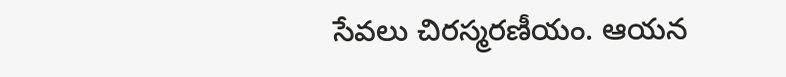సేవలు చిరస్మరణీయం. ఆయన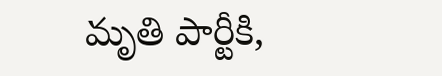మృతి పార్టీకి,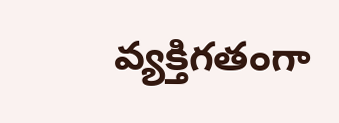వ్యక్తిగతంగా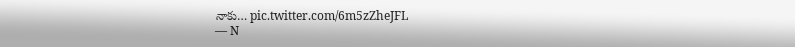నాకు… pic.twitter.com/6m5zZheJFL
— N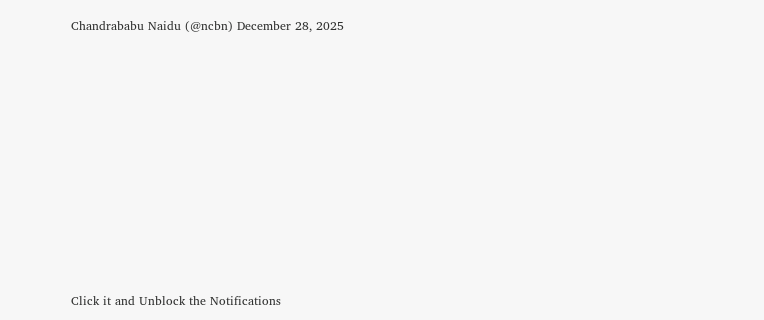Chandrababu Naidu (@ncbn) December 28, 2025












Click it and Unblock the Notifications